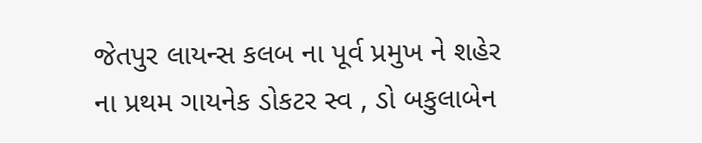જેતપુર લાયન્સ કલબ ના પૂર્વ પ્રમુખ ને શહેર ના પ્રથમ ગાયનેક ડોકટર સ્વ , ડો બકુલાબેન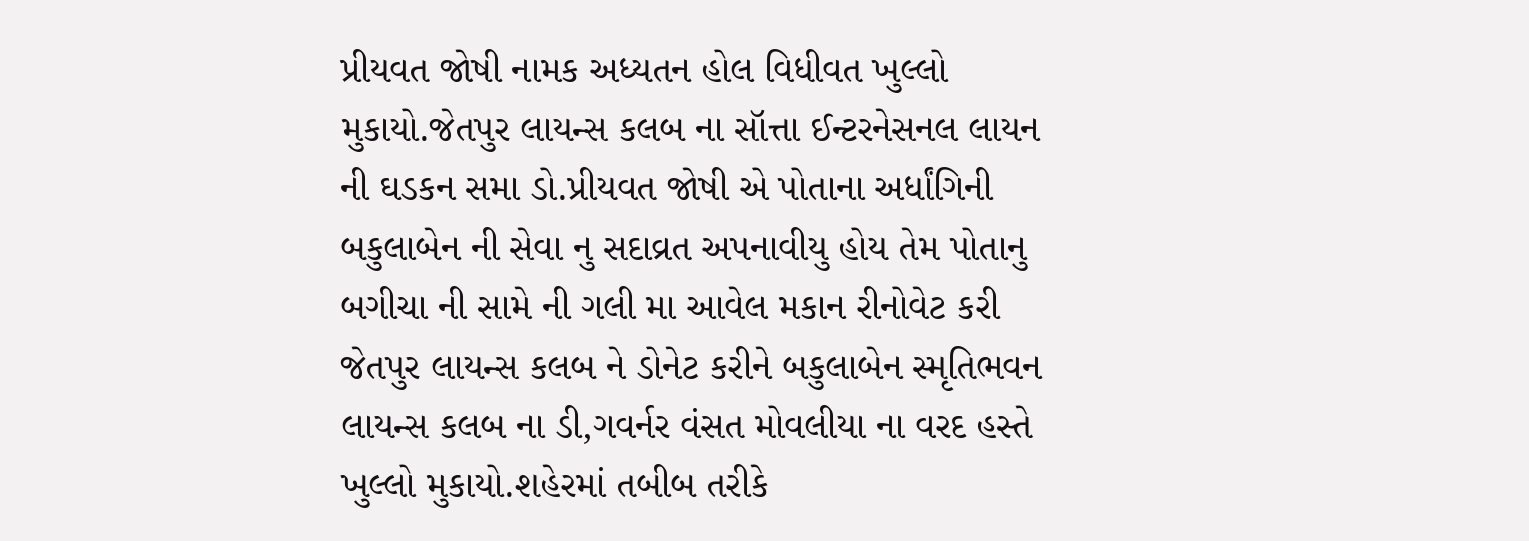પ્રીયવત જોષી નામક અધ્યતન હોલ વિધીવત ખુલ્લો મુકાયો.જેતપુર લાયન્સ કલબ ના સૉત્તા ઈન્ટરનેસનલ લાયન ની ઘડકન સમા ડો.પ્રીયવત જોષી એ પોતાના અર્ધાંગિની બકુલાબેન ની સેવા નુ સદાવ્રત અપનાવીયુ હોય તેમ પોતાનુ બગીચા ની સામે ની ગલી મા આવેલ મકાન રીનોવેટ કરી જેતપુર લાયન્સ કલબ ને ડોનેટ કરીને બકુલાબેન સ્મૃતિભવન લાયન્સ કલબ ના ડી,ગવર્નર વંસત મોવલીયા ના વરદ હસ્તે ખુલ્લો મુકાયો.શહેરમાં તબીબ તરીકે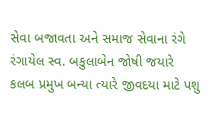સેવા બજાવતા અને સમાજ સેવાના રંગે રંગાયેલ સ્વ. બકુલાબેન જોષી જયારે કલબ પ્રમુખ બન્યા ત્યારે જીવદયા માટે પશુ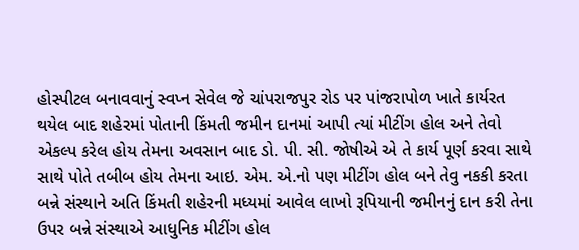હોસ્પીટલ બનાવવાનું સ્વપ્ન સેવેલ જે ચાંપરાજપુર રોડ પર પાંજરાપોળ ખાતે કાર્યરત થયેલ બાદ શહેરમાં પોતાની કિંમતી જમીન દાનમાં આપી ત્યાં મીટીંગ હોલ અને તેવો એકલ્પ કરેલ હોય તેમના અવસાન બાદ ડો. પી. સી. જોષીએ એ તે કાર્ય પૂર્ણ કરવા સાથે સાથે પોતે તબીબ હોય તેમના આઇ. એમ. એ.નો પણ મીટીંગ હોલ બને તેવુ નકકી કરતા બન્ને સંસ્થાને અતિ કિંમતી શહેરની મધ્યમાં આવેલ લાખો રૂપિયાની જમીનનું દાન કરી તેના ઉપર બન્ને સંસ્થાએ આધુનિક મીટીંગ હોલ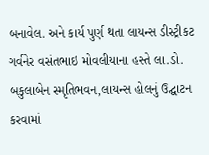બનાવેલ. અને કાર્ય પુર્ણ થતા લાયન્સ ડીસ્ટ્રીકટ ગર્વનેર વસંતભાઇ મોવલીયાના હસ્તે લા.ડો. બકુલાબેન સ્મૃતિભવન,લાયન્સ હોલનું ઉદ્ઘાટન કરવામાં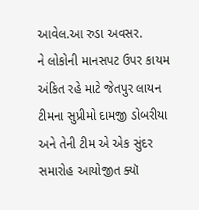આવેલ.આ રુડા અવસર.
ને લોકોની માનસપટ ઉપર કાયમ અંકિત રહે માટે જેતપુર લાયન ટીમના સુપ્રીમો દામજી ડોબરીયા અને તેની ટીમ એ એક સુંદર સમારોહ આયોજીત ક્યૉ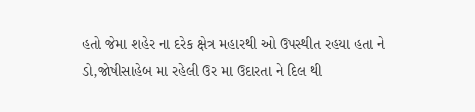હતો જેમા શહેર ના દરેક ક્ષેત્ર મહારથી ઓ ઉપસ્થીત રહયા હતા ને ડો,જોષીસાહેબ મા રહેલી ઉર મા ઉદારતા ને દિલ થી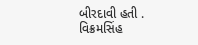બીરદાવી હતી .
વિક્રમસિંહ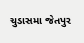ચુડાસમા જેતપુર